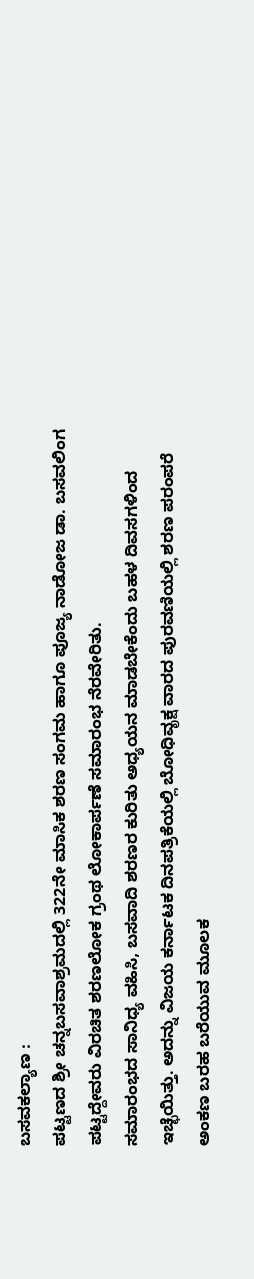ಬಸವಕಲ್ಯಾಣ :
ಪಟ್ಟಣದ ಶ್ರೀ ಚನ್ನಬಸವಾಶ್ರಮದಲ್ಲಿ 322ನೇ ಮಾಸಿಕ ಶರಣ ಸಂಗಮ ಹಾಗೂ ಪೂಜ್ಯ ನಾಡೋಜ ಡಾ. ಬಸವಲಿಂಗ ಪಟ್ಟದ್ದೇವರು ವಿರಚಿತ ಶರಣಲೋಕ ಗ್ರಂಥ ಲೋಕಾರ್ಪಣೆ ಸಮಾರಂಭ ನೆರವೇರಿತು.
ಸಮಾರಂಭದ ಸಾನಿಧ್ಯ ವಹಿಸಿ, ಬಸವಾದಿ ಶರಣರ ಕುರಿತು ಅಧ್ಯಯನ ಮಾಡಬೇಕೆಂದು ಬಹಳ ದಿವಸಗಳಿಂದ ಇಚ್ಛೆಯಿತ್ತು. ಅದನ್ನು ವಿಜಯ ಕರ್ನಾಟಕ ದಿನಪತ್ರಿಕೆಯಲ್ಲಿ ಬೋಧಿವೃಕ್ಷ ವಾರದ ಪುರವಣಿಯಲ್ಲಿ ಶರಣ ಪರಂಪರೆ ಅಂಕಣ ಬರಹ ಬರೆಯುವ ಮೂಲಕ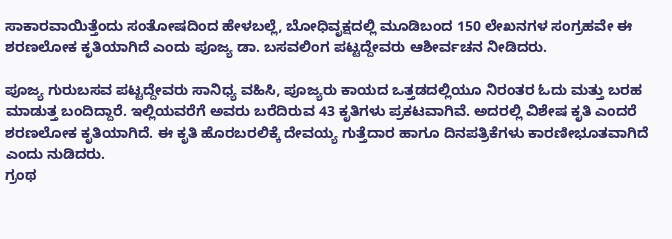ಸಾಕಾರವಾಯಿತ್ತೆಂದು ಸಂತೋಷದಿಂದ ಹೇಳಬಲ್ಲೆ, ಬೋಧಿವೃಕ್ಷದಲ್ಲಿ ಮೂಡಿಬಂದ 150 ಲೇಖನಗಳ ಸಂಗ್ರಹವೇ ಈ ಶರಣಲೋಕ ಕೃತಿಯಾಗಿದೆ ಎಂದು ಪೂಜ್ಯ ಡಾ. ಬಸವಲಿಂಗ ಪಟ್ಟದ್ದೇವರು ಆಶೀರ್ವಚನ ನೀಡಿದರು.

ಪೂಜ್ಯ ಗುರುಬಸವ ಪಟ್ಟದ್ದೇವರು ಸಾನಿಧ್ಯ ವಹಿಸಿ, ಪೂಜ್ಯರು ಕಾಯದ ಒತ್ತಡದಲ್ಲಿಯೂ ನಿರಂತರ ಓದು ಮತ್ತು ಬರಹ ಮಾಡುತ್ತ ಬಂದಿದ್ದಾರೆ. ಇಲ್ಲಿಯವರೆಗೆ ಅವರು ಬರೆದಿರುವ 43 ಕೃತಿಗಳು ಪ್ರಕಟವಾಗಿವೆ. ಅದರಲ್ಲಿ ವಿಶೇಷ ಕೃತಿ ಎಂದರೆ ಶರಣಲೋಕ ಕೃತಿಯಾಗಿದೆ. ಈ ಕೃತಿ ಹೊರಬರಲಿಕ್ಕೆ ದೇವಯ್ಯ ಗುತ್ತೆದಾರ ಹಾಗೂ ದಿನಪತ್ರಿಕೆಗಳು ಕಾರಣೀಭೂತವಾಗಿದೆ ಎಂದು ನುಡಿದರು.
ಗ್ರಂಥ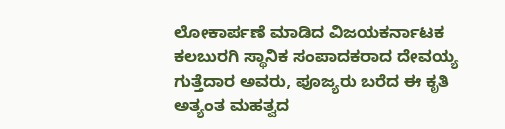ಲೋಕಾರ್ಪಣೆ ಮಾಡಿದ ವಿಜಯಕರ್ನಾಟಕ ಕಲಬುರಗಿ ಸ್ಥಾನಿಕ ಸಂಪಾದಕರಾದ ದೇವಯ್ಯ ಗುತ್ತೆದಾರ ಅವರು, ಪೂಜ್ಯರು ಬರೆದ ಈ ಕೃತಿ ಅತ್ಯಂತ ಮಹತ್ವದ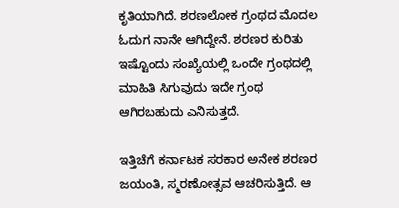ಕೃತಿಯಾಗಿದೆ. ಶರಣಲೋಕ ಗ್ರಂಥದ ಮೊದಲ ಓದುಗ ನಾನೇ ಆಗಿದ್ದೇನೆ. ಶರಣರ ಕುರಿತು ಇಷ್ಟೊಂದು ಸಂಖ್ಯೆಯಲ್ಲಿ ಒಂದೇ ಗ್ರಂಥದಲ್ಲಿ ಮಾಹಿತಿ ಸಿಗುವುದು ಇದೇ ಗ್ರಂಥ ಆಗಿರಬಹುದು ಎನಿಸುತ್ತದೆ.

ಇತ್ತಿಚೆಗೆ ಕರ್ನಾಟಕ ಸರಕಾರ ಅನೇಕ ಶರಣರ ಜಯಂತಿ, ಸ್ಮರಣೋತ್ಸವ ಆಚರಿಸುತ್ತಿದೆ. ಆ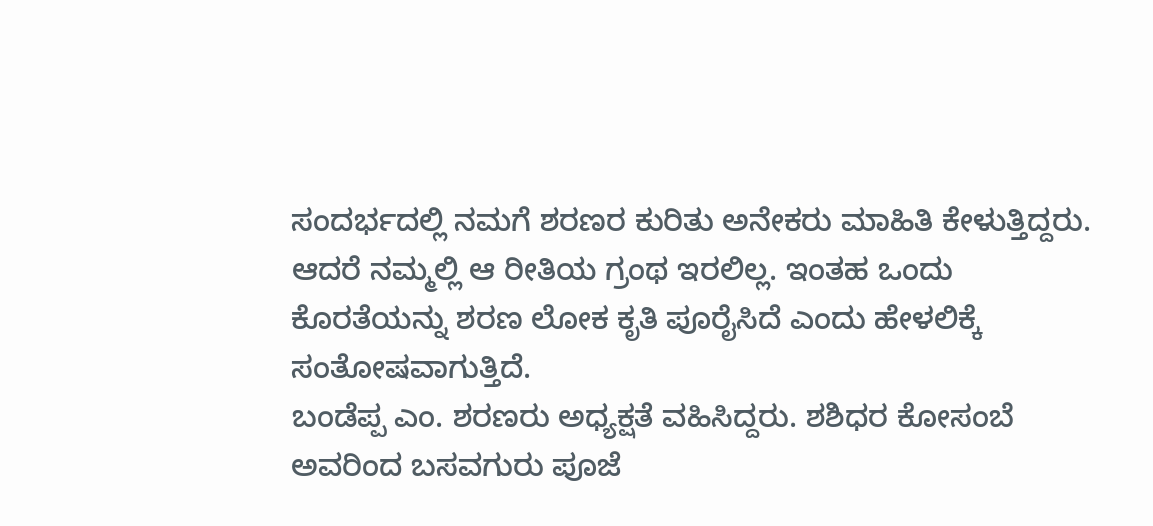ಸಂದರ್ಭದಲ್ಲಿ ನಮಗೆ ಶರಣರ ಕುರಿತು ಅನೇಕರು ಮಾಹಿತಿ ಕೇಳುತ್ತಿದ್ದರು. ಆದರೆ ನಮ್ಮಲ್ಲಿ ಆ ರೀತಿಯ ಗ್ರಂಥ ಇರಲಿಲ್ಲ. ಇಂತಹ ಒಂದು ಕೊರತೆಯನ್ನು ಶರಣ ಲೋಕ ಕೃತಿ ಪೂರೈಸಿದೆ ಎಂದು ಹೇಳಲಿಕ್ಕೆ ಸಂತೋಷವಾಗುತ್ತಿದೆ.
ಬಂಡೆಪ್ಪ ಎಂ. ಶರಣರು ಅಧ್ಯಕ್ಷತೆ ವಹಿಸಿದ್ದರು. ಶಶಿಧರ ಕೋಸಂಬೆ ಅವರಿಂದ ಬಸವಗುರು ಪೂಜೆ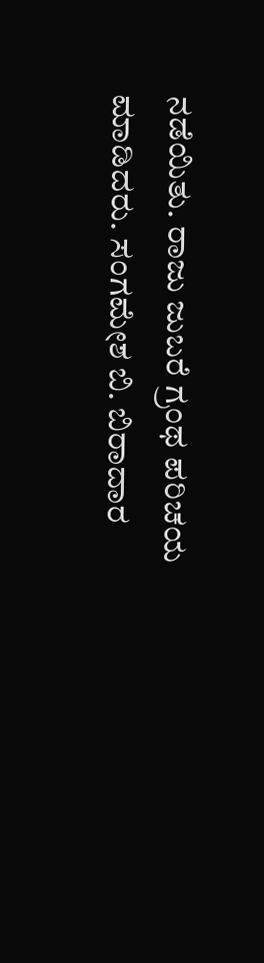ನಡೆಯಿತು. ರಾಜು ಜುಬರೆ ಗ್ರಂಥ ಪರಿಚಯ ಮಾಡಿದರು. ಸಂಗಮೇಶ ಬಿ. ಬಿರಾದಾರ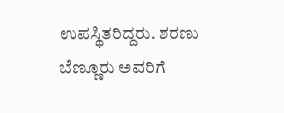ಉಪಸ್ಥಿತರಿದ್ದರು. ಶರಣು ಬೆಣ್ಣೂರು ಅವರಿಗೆ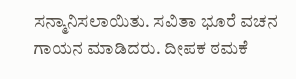ಸನ್ಮಾನಿಸಲಾಯಿತು. ಸವಿತಾ ಭೂರೆ ವಚನ ಗಾಯನ ಮಾಡಿದರು. ದೀಪಕ ಠಮಕೆ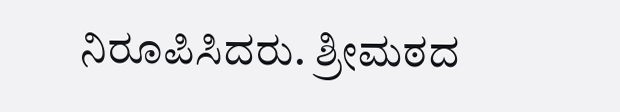ನಿರೂಪಿಸಿದರು. ಶ್ರೀಮಠದ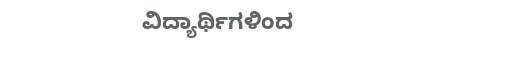ವಿದ್ಯಾರ್ಥಿಗಳಿಂದ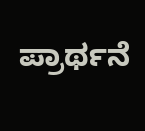ಪ್ರಾರ್ಥನೆ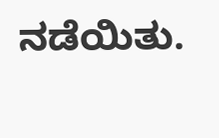ನಡೆಯಿತು.